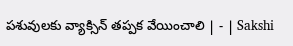పశువులకు వ్యాక్సిన్‌ తప్పక వేయించాలి | - | Sakshi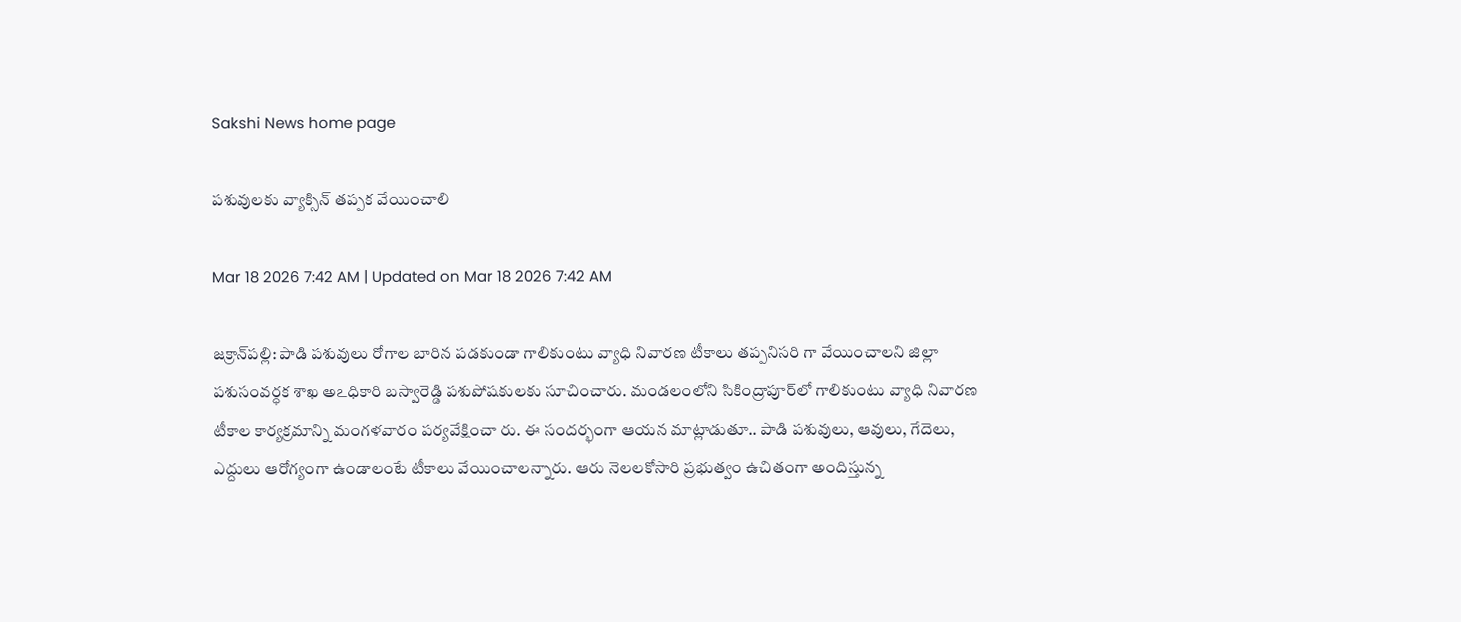Sakshi News home page

పశువులకు వ్యాక్సిన్‌ తప్పక వేయించాలి

Mar 18 2026 7:42 AM | Updated on Mar 18 2026 7:42 AM

జక్రాన్‌పల్లి: పాడి పశువులు రోగాల బారిన పడకుండా గాలికుంటు వ్యాధి నివారణ టీకాలు తప్పనిసరి గా వేయించాలని జిల్లా పశుసంవర్ధక శాఖ అఽధికారి బస్వారెడ్డి పశుపోషకులకు సూచించారు. మండలంలోని సికింద్రాపూర్‌లో గాలికుంటు వ్యాధి నివారణ టీకాల కార్యక్రమాన్ని మంగళవారం పర్యవేక్షించా రు. ఈ సందర్భంగా ఆయన మాట్లాడుతూ.. పాడి పశువులు, ఆవులు, గేదెలు, ఎద్దులు ఆరోగ్యంగా ఉండాలంటే టీకాలు వేయించాలన్నారు. ఆరు నెలలకోసారి ప్రభుత్వం ఉచితంగా అందిస్తున్న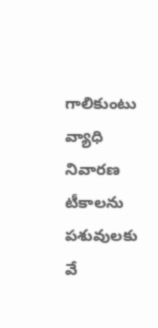గాలికుంటు వ్యాధి నివారణ టీకాలను పశువులకు వే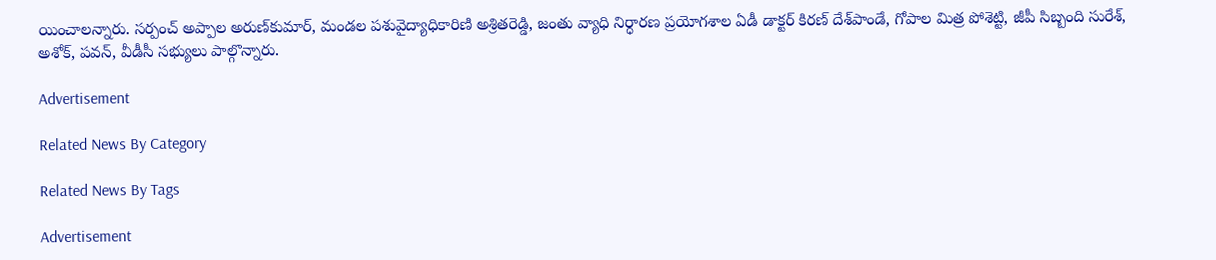యించాలన్నారు. సర్పంచ్‌ అప్పాల అరుణ్‌కుమార్‌, మండల పశువైద్యాధికారిణి అశ్రితరెడ్డి, జంతు వ్యాధి నిర్ధారణ ప్రయోగశాల ఏడీ డాక్టర్‌ కిరణ్‌ దేశ్‌పాండే, గోపాల మిత్ర పోశెట్టి, జీపీ సిబ్బంది సురేశ్‌, అశోక్‌, పవన్‌, వీడీసీ సభ్యులు పాల్గొన్నారు.

Advertisement

Related News By Category

Related News By Tags

Advertisement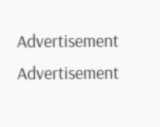Advertisement
Advertisement